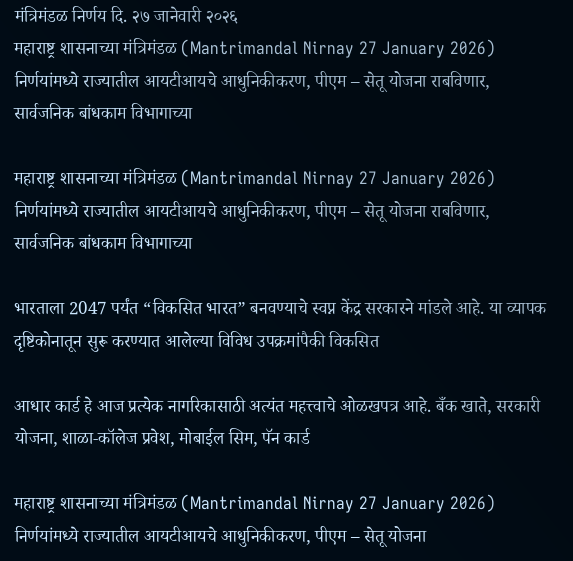मंत्रिमंडळ निर्णय दि. २७ जानेवारी २०२६
महाराष्ट्र शासनाच्या मंत्रिमंडळ (Mantrimandal Nirnay 27 January 2026) निर्णयांमध्ये राज्यातील आयटीआयचे आधुनिकीकरण, पीएम – सेतू योजना राबविणार, सार्वजनिक बांधकाम विभागाच्या

महाराष्ट्र शासनाच्या मंत्रिमंडळ (Mantrimandal Nirnay 27 January 2026) निर्णयांमध्ये राज्यातील आयटीआयचे आधुनिकीकरण, पीएम – सेतू योजना राबविणार, सार्वजनिक बांधकाम विभागाच्या

भारताला 2047 पर्यंत “विकसित भारत” बनवण्याचे स्वप्न केंद्र सरकारने मांडले आहे. या व्यापक दृष्टिकोनातून सुरू करण्यात आलेल्या विविध उपक्रमांपैकी विकसित

आधार कार्ड हे आज प्रत्येक नागरिकासाठी अत्यंत महत्त्वाचे ओळखपत्र आहे. बँक खाते, सरकारी योजना, शाळा‑कॉलेज प्रवेश, मोबाईल सिम, पॅन कार्ड

महाराष्ट्र शासनाच्या मंत्रिमंडळ (Mantrimandal Nirnay 27 January 2026) निर्णयांमध्ये राज्यातील आयटीआयचे आधुनिकीकरण, पीएम – सेतू योजना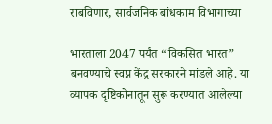राबविणार, सार्वजनिक बांधकाम विभागाच्या

भारताला 2047 पर्यंत “विकसित भारत” बनवण्याचे स्वप्न केंद्र सरकारने मांडले आहे. या व्यापक दृष्टिकोनातून सुरू करण्यात आलेल्या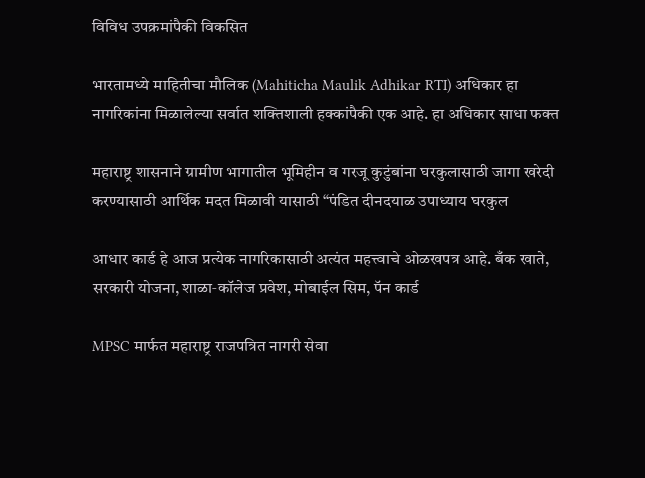विविध उपक्रमांपैकी विकसित

भारतामध्ये माहितीचा मौलिक (Mahiticha Maulik Adhikar RTI) अधिकार हा नागरिकांना मिळालेल्या सर्वात शक्तिशाली हक्कांपैकी एक आहे. हा अधिकार साधा फक्त

महाराष्ट्र शासनाने ग्रामीण भागातील भूमिहीन व गरजू कुटुंबांना घरकुलासाठी जागा खरेदी करण्यासाठी आर्थिक मदत मिळावी यासाठी “पंडित दीनदयाळ उपाध्याय घरकुल

आधार कार्ड हे आज प्रत्येक नागरिकासाठी अत्यंत महत्त्वाचे ओळखपत्र आहे. बँक खाते, सरकारी योजना, शाळा‑कॉलेज प्रवेश, मोबाईल सिम, पॅन कार्ड

MPSC मार्फत महाराष्ट्र राजपत्रित नागरी सेवा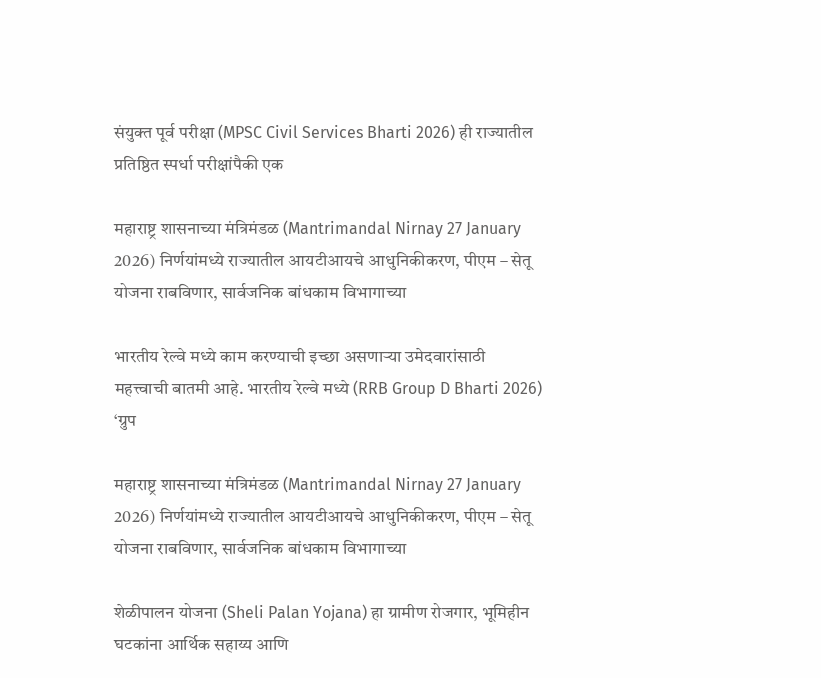संयुक्त पूर्व परीक्षा (MPSC Civil Services Bharti 2026) ही राज्यातील प्रतिष्ठित स्पर्धा परीक्षांपैकी एक

महाराष्ट्र शासनाच्या मंत्रिमंडळ (Mantrimandal Nirnay 27 January 2026) निर्णयांमध्ये राज्यातील आयटीआयचे आधुनिकीकरण, पीएम – सेतू योजना राबविणार, सार्वजनिक बांधकाम विभागाच्या

भारतीय रेल्वे मध्ये काम करण्याची इच्छा असणाऱ्या उमेदवारांसाठी महत्त्वाची बातमी आहे. भारतीय रेल्वे मध्ये (RRB Group D Bharti 2026) ‘ग्रुप

महाराष्ट्र शासनाच्या मंत्रिमंडळ (Mantrimandal Nirnay 27 January 2026) निर्णयांमध्ये राज्यातील आयटीआयचे आधुनिकीकरण, पीएम – सेतू योजना राबविणार, सार्वजनिक बांधकाम विभागाच्या

शेळीपालन योजना (Sheli Palan Yojana) हा ग्रामीण रोजगार, भूमिहीन घटकांना आर्थिक सहाय्य आणि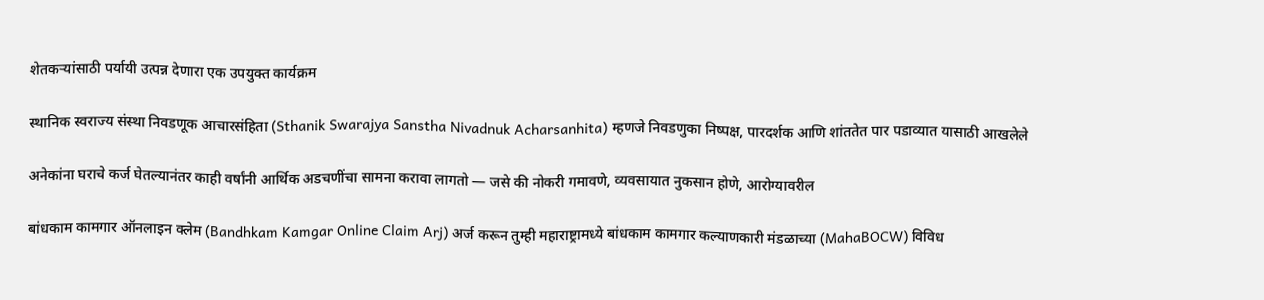शेतकऱ्यांसाठी पर्यायी उत्पन्न देणारा एक उपयुक्त कार्यक्रम

स्थानिक स्वराज्य संस्था निवडणूक आचारसंहिता (Sthanik Swarajya Sanstha Nivadnuk Acharsanhita) म्हणजे निवडणुका निष्पक्ष, पारदर्शक आणि शांततेत पार पडाव्यात यासाठी आखलेले

अनेकांना घराचे कर्ज घेतल्यानंतर काही वर्षांनी आर्थिक अडचणींचा सामना करावा लागतो — जसे की नोकरी गमावणे, व्यवसायात नुकसान होणे, आरोग्यावरील

बांधकाम कामगार ऑनलाइन क्लेम (Bandhkam Kamgar Online Claim Arj) अर्ज करून तुम्ही महाराष्ट्रामध्ये बांधकाम कामगार कल्याणकारी मंडळाच्या (MahaBOCW) विविध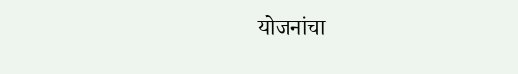योजनांचा